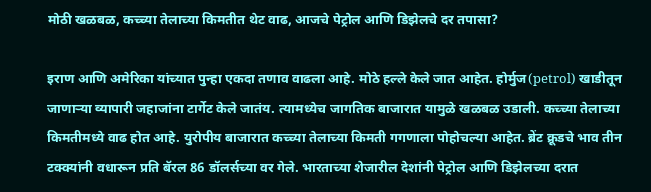मोठी खळबळ, कच्च्या तेलाच्या किमतीत थेट वाढ, आजचे पेट्रोल आणि डिझेलचे दर तपासा?

इराण आणि अमेरिका यांच्यात पुन्हा एकदा तणाव वाढला आहे. मोठे हल्ले केले जात आहेत. होर्मुज(petrol) खाडीतून जाणाऱ्या व्यापारी जहाजांना टार्गेट केले जातंय. त्यामध्येच जागतिक बाजारात यामुळे खळबळ उडाली. कच्च्या तेलाच्या किमतीमध्ये वाढ होत आहे. युरोपीय बाजारात कच्च्या तेलाच्या किमती गगणाला पोहोचल्या आहेत. ब्रेंट क्रूडचे भाव तीन टक्क्यांनी वधारून प्रति बॅरल 86 डॉलर्सच्या वर गेले. भारताच्या शेजारील देशांनी पेट्रोल आणि डिझेलच्या दरात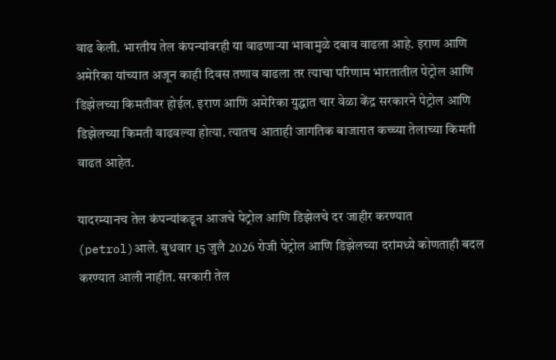वाढ केली. भारतीय तेल कंपन्यांवरही या वाढणाऱ्या भावामुळे दबाव वाढला आहे. इराण आणि अमेरिका यांच्यात अजून काही दिवस तणाव वाढला तर त्याचा परिणाम भारतातील पेट्रोल आणि डिझेलच्या किमतीवर होईल. इराण आणि अमेरिका युद्धात चार वेळा केंद्र सरकारने पेट्रोल आणि डिझेलच्या किमती वाढवल्या होत्या. त्यातच आताही जागतिक बाजारात कच्च्या तेलाच्या किमती वाढत आहेत.

यादरम्यानच तेल कंपन्यांकडून आजचे पेट्रोल आणि डिझेलचे दर जाहीर करण्यात (petrol)आले. बुधवार 15 जुलै 2026 रोजी पेट्रोल आणि डिझेलच्या दरांमध्ये कोणताही बदल करण्यात आली नाहीत. सरकारी तेल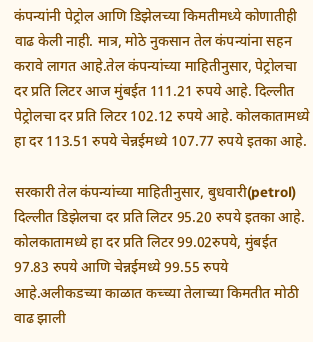कंपन्यांनी पेट्रोल आणि डिझेलच्या किमतीमध्ये कोणातीही वाढ केली नाही. मात्र, मोठे नुकसान तेल कंपन्यांना सहन करावे लागत आहे.तेल कंपन्यांच्या माहितीनुसार, पेट्रोलचा दर प्रति लिटर आज मुंबईत 111.21 रुपये आहे. दिल्लीत पेट्रोलचा दर प्रति लिटर 102.12 रुपये आहे. कोलकातामध्ये हा दर 113.51 रुपये चेन्नईमध्ये 107.77 रुपये इतका आहे.

सरकारी तेल कंपन्यांच्या माहितीनुसार, बुधवारी(petrol) दिल्लीत डिझेलचा दर प्रति लिटर 95.20 रुपये इतका आहे. कोलकातामध्ये हा दर प्रति लिटर 99.02रुपये, मुंबईत 97.83 रुपये आणि चेन्नईमध्ये 99.55 रुपये आहे.अलीकडच्या काळात कच्च्या तेलाच्या किमतीत मोठी वाढ झाली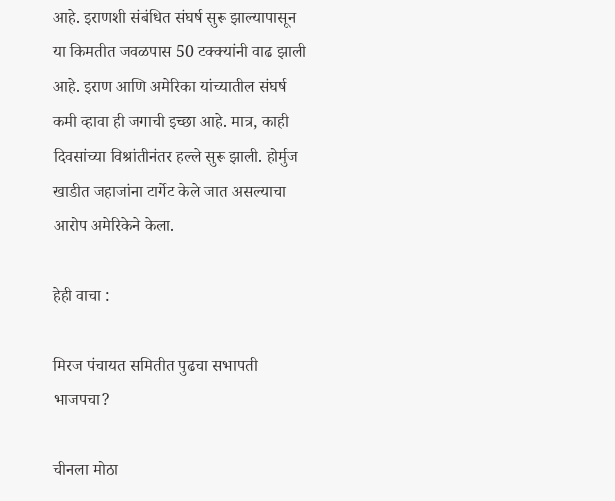आहे. इराणशी संबंधित संघर्ष सुरू झाल्यापासून या किमतीत जवळपास 50 टक्क्यांनी वाढ झाली आहे. इराण आणि अमेरिका यांच्यातील संघर्ष कमी व्हावा ही जगाची इच्छा आहे. मात्र, काही दिवसांच्या विश्रांतीनंतर हल्ले सुरू झाली. होर्मुज खाडीत जहाजांना टार्गेट केले जात असल्याचा आरोप अमेरिकेने केला.

हेही वाचा :

मिरज पंचायत समितीत पुढचा सभापती भाजपचा?

चीनला मोठा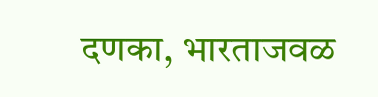दणका, भारताजवळ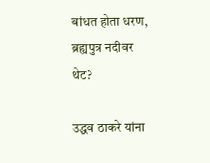बांधत होता धरण, ब्रह्यपुत्र नदीवर थेट?

उद्धव ठाकरे यांना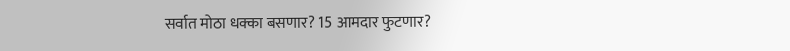सर्वात मोठा धक्का बसणार? 15 आमदार फुटणार?